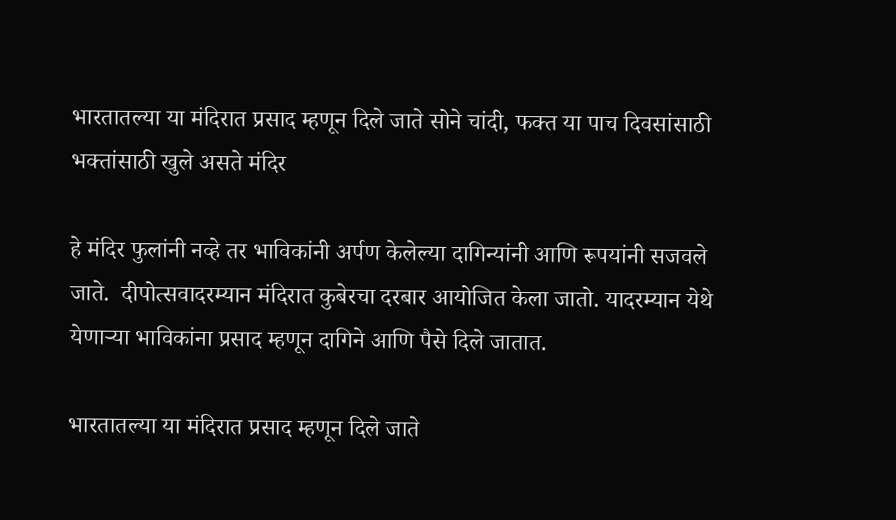भारतातल्या या मंदिरात प्रसाद म्हणून दिले जाते सोने चांदी, फक्त या पाच दिवसांसाठी भक्तांसाठी खुले असते मंदिर

हे मंदिर फुलांनी नव्हे तर भाविकांनी अर्पण केलेल्या दागिन्यांनी आणि रूपयांनी सजवले जाते.  दीपोत्सवादरम्यान मंदिरात कुबेरचा दरबार आयोजित केला जातो. यादरम्यान येथे येणाऱ्या भाविकांना प्रसाद म्हणून दागिने आणि पैसे दिले जातात.

भारतातल्या या मंदिरात प्रसाद म्हणून दिले जाते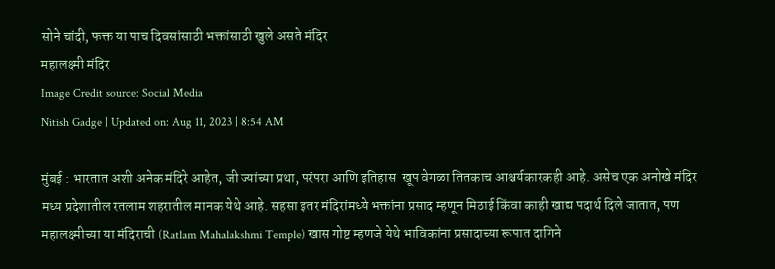सोने चांदी, फक्त या पाच दिवसांसाठी भक्तांसाठी खुले असते मंदिर
महालक्ष्मी मंदिर
Image Credit source: Social Media
Nitish Gadge | Updated on: Aug 11, 2023 | 8:54 AM

मुंबई : भारतात अशी अनेक मंदिरे आहेत, जी ज्यांच्या प्रथा, परंपरा आणि इतिहास  खूप वेगळा तितकाच आश्चर्यकारकही आहे. असेच एक अनोखे मंदिर मध्य प्रदेशातील रतलाम शहरातील मानक येथे आहे. सहसा इतर मंदिरांमध्ये भक्तांना प्रसाद म्हणून मिठाई किंवा काही खाद्य पदार्थ दिले जातात, पण महालक्ष्मीच्या या मंदिराची (Ratlam Mahalakshmi Temple) खास गोष्ट म्हणजे येथे भाविकांना प्रसादाच्या रूपात दागिने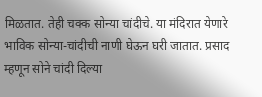मिळतात. तेही चक्क सोन्या चांदीचे. या मंदिरात येणारे भाविक सोन्या-चांदीची नाणी घेऊन घरी जातात. प्रसाद म्हणून सोने चांदी दिल्या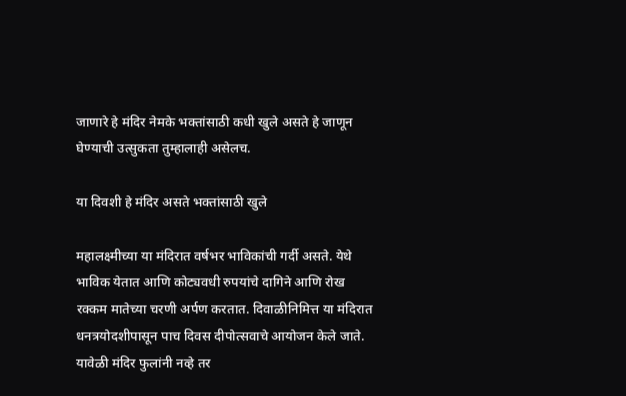जाणारे हे मंदिर नेमके भक्तांसाठी कधी खुले असते हे जाणून घेण्याची उत्सुकता तुम्हालाही असेलच.

या दिवशी हे मंदिर असते भक्तांसाठी खुले

महालक्ष्मीच्या या मंदिरात वर्षभर भाविकांची गर्दी असते. येथे भाविक येतात आणि कोट्यवधी रुपयांचे दागिने आणि रोख रक्कम मातेच्या चरणी अर्पण करतात. दिवाळीनिमित्त या मंदिरात धनत्रयोदशीपासून पाच दिवस दीपोत्सवाचे आयोजन केले जाते. यावेळी मंदिर फुलांनी नव्हे तर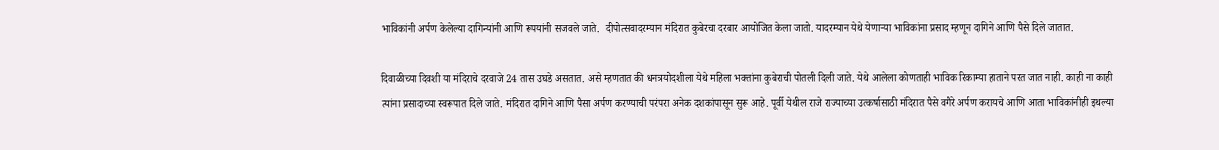भाविकांनी अर्पण केलेल्या दागिन्यांनी आणि रूपयांनी सजवले जाते.  दीपोत्सवादरम्यान मंदिरात कुबेरचा दरबार आयोजित केला जातो. यादरम्यान येथे येणाऱ्या भाविकांना प्रसाद म्हणून दागिने आणि पैसे दिले जातात.

दिवाळीच्या दिवशी या मंदिराचे दरवाजे 24 तास उघडे असतात. असे म्हणतात की धनत्रयोदशीला येथे महिला भक्तांना कुबेराची पोतली दिली जाते. येथे आलेला कोणताही भाविक रिकाम्या हाताने परत जात नाही. काही ना काही त्यांना प्रसादाच्या स्वरूपात दिले जाते. मंदिरात दागिने आणि पैसा अर्पण करण्याची परंपरा अनेक दशकांपासून सुरू आहे. पूर्वी येथील राजे राज्याच्या उत्कर्षासाठी मंदिरात पैसे वगैरे अर्पण करायचे आणि आता भाविकांनीही इथल्या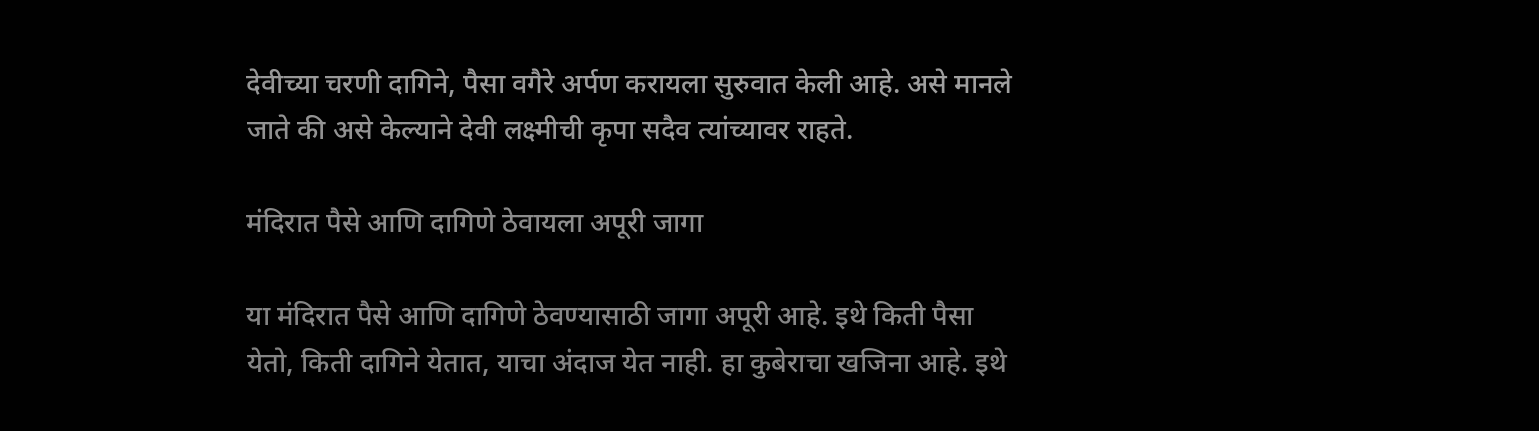देवीच्या चरणी दागिने, पैसा वगैरे अर्पण करायला सुरुवात केली आहे. असे मानले जाते की असे केल्याने देवी लक्ष्मीची कृपा सदैव त्यांच्यावर राहते.

मंदिरात पैसे आणि दागिणे ठेवायला अपूरी जागा

या मंदिरात पैसे आणि दागिणे ठेवण्यासाठी जागा अपूरी आहे. इथे किती पैसा येतो, किती दागिने येतात, याचा अंदाज येत नाही. हा कुबेराचा खजिना आहे. इथे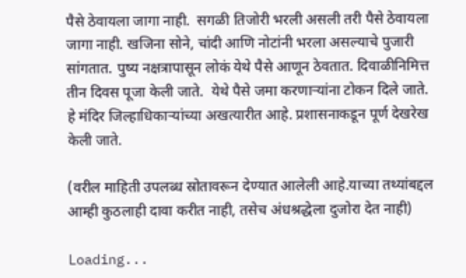पैसे ठेवायला जागा नाही.  सगळी तिजोरी भरली असली तरी पैसे ठेवायला जागा नाही. खजिना सोने, चांदी आणि नोटांनी भरला असल्याचे पुजारी सांगतात. पुष्य नक्षत्रापासून लोकं येथे पैसे आणून ठेवतात. दिवाळीनिमित्त तीन दिवस पूजा केली जाते.  येथे पैसे जमा करणाऱ्यांना टोकन दिले जाते. हे मंदिर जिल्हाधिकाऱ्यांच्या अखत्यारीत आहे. प्रशासनाकडून पूर्ण देखरेख केली जाते.

(वरील माहिती उपलब्ध स्रोतावरून देण्यात आलेली आहे.याच्या तथ्यांबद्दल आम्ही कुठलाही दावा करीत नाही, तसेच अंधश्रद्धेला दुजोरा देत नाही)

Loading...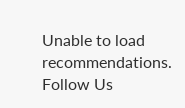Unable to load recommendations.
Follow Us